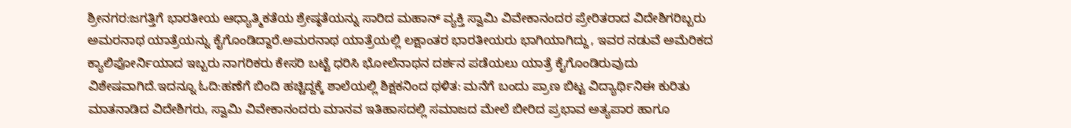ಶ್ರೀನಗರ:ಜಗತ್ತಿಗೆ ಭಾರತೀಯ ಆಧ್ಯಾತ್ಮಿಕತೆಯ ಶ್ರೇಷ್ಠತೆಯನ್ನು ಸಾರಿದ ಮಹಾನ್ ವ್ಯಕ್ತಿ ಸ್ವಾಮಿ ವಿವೇಕಾನಂದರ ಪ್ರೇರಿತರಾದ ವಿದೇಶಿಗರಿಬ್ಬರು ಅಮರನಾಥ ಯಾತ್ರೆಯನ್ನು ಕೈಗೊಂಡಿದ್ದಾರೆ.ಅಮರನಾಥ ಯಾತ್ರೆಯಲ್ಲಿ ಲಕ್ಷಾಂತರ ಭಾರತೀಯರು ಭಾಗಿಯಾಗಿದ್ದು, ಇವರ ನಡುವೆ ಅಮೆರಿಕದ ಕ್ಯಾಲಿಫೋರ್ನಿಯಾದ ಇಬ್ಬರು ನಾಗರಿಕರು ಕೇಸರಿ ಬಟ್ಟೆ ಧರಿಸಿ ಭೋಲೆನಾಥನ ದರ್ಶನ ಪಡೆಯಲು ಯಾತ್ರೆ ಕೈಗೊಂಡಿರುವುದು ವಿಶೇಷವಾಗಿದೆ.ಇದನ್ನೂ ಓದಿ:ಹಣೆಗೆ ಬಿಂದಿ ಹಚ್ಚಿದ್ದಕ್ಕೆ ಶಾಲೆಯಲ್ಲಿ ಶಿಕ್ಷಕನಿಂದ ಥಳಿತ: ಮನೆಗೆ ಬಂದು ಪ್ರಾಣ ಬಿಟ್ಟ ವಿದ್ಯಾರ್ಥಿನಿಈ ಕುರಿತು ಮಾತನಾಡಿದ ವಿದೇಶಿಗರು, ಸ್ವಾಮಿ ವಿವೇಕಾನಂದರು ಮಾನವ ಇತಿಹಾಸದಲ್ಲಿ ಸಮಾಜದ ಮೇಲೆ ಬೀರಿದ ಪ್ರಭಾವ ಅತ್ಯಪಾರ ಹಾಗೂ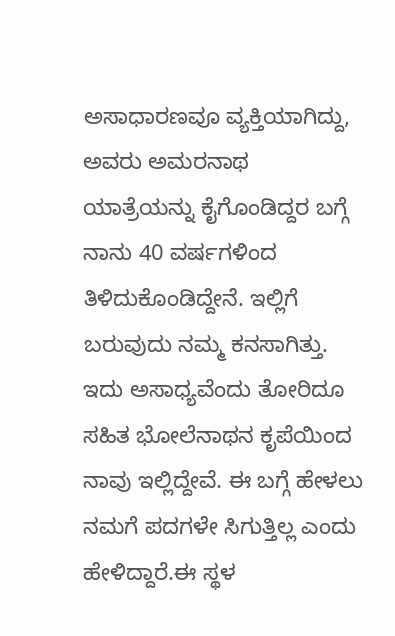ಅಸಾಧಾರಣವೂ ವ್ಯಕ್ತಿಯಾಗಿದ್ದು, ಅವರು ಅಮರನಾಥ ಯಾತ್ರೆಯನ್ನು ಕೈಗೊಂಡಿದ್ದರ ಬಗ್ಗೆ ನಾನು 40 ವರ್ಷಗಳಿಂದ ತಿಳಿದುಕೊಂಡಿದ್ದೇನೆ. ಇಲ್ಲಿಗೆ ಬರುವುದು ನಮ್ಮ ಕನಸಾಗಿತ್ತು. ಇದು ಅಸಾಧ್ಯವೆಂದು ತೋರಿದೂ ಸಹಿತ ಭೋಲೆನಾಥನ ಕೃಪೆಯಿಂದ ನಾವು ಇಲ್ಲಿದ್ದೇವೆ. ಈ ಬಗ್ಗೆ ಹೇಳಲು ನಮಗೆ ಪದಗಳೇ ಸಿಗುತ್ತಿಲ್ಲ ಎಂದು ಹೇಳಿದ್ದಾರೆ.ಈ ಸ್ಥಳ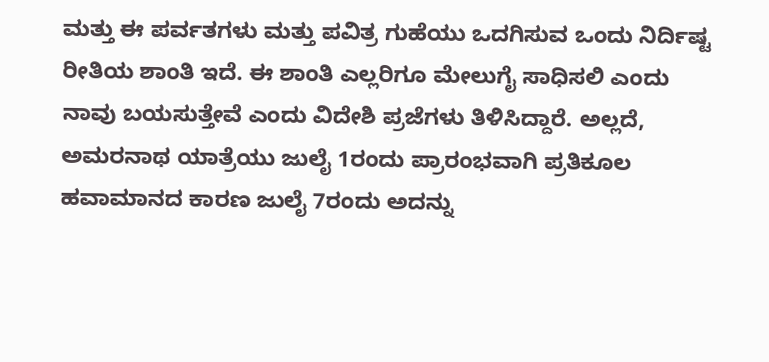ಮತ್ತು ಈ ಪರ್ವತಗಳು ಮತ್ತು ಪವಿತ್ರ ಗುಹೆಯು ಒದಗಿಸುವ ಒಂದು ನಿರ್ದಿಷ್ಟ ರೀತಿಯ ಶಾಂತಿ ಇದೆ. ಈ ಶಾಂತಿ ಎಲ್ಲರಿಗೂ ಮೇಲುಗೈ ಸಾಧಿಸಲಿ ಎಂದು ನಾವು ಬಯಸುತ್ತೇವೆ ಎಂದು ವಿದೇಶಿ ಪ್ರಜೆಗಳು ತಿಳಿಸಿದ್ದಾರೆ. ಅಲ್ಲದೆ, ಅಮರನಾಥ ಯಾತ್ರೆಯು ಜುಲೈ 1ರಂದು ಪ್ರಾರಂಭವಾಗಿ ಪ್ರತಿಕೂಲ ಹವಾಮಾನದ ಕಾರಣ ಜುಲೈ 7ರಂದು ಅದನ್ನು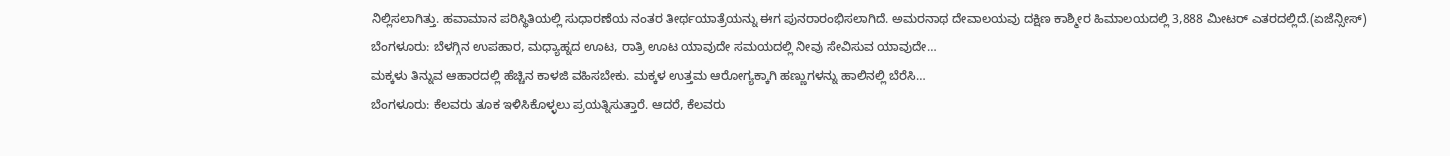ನಿಲ್ಲಿಸಲಾಗಿತ್ತು. ಹವಾಮಾನ ಪರಿಸ್ಥಿತಿಯಲ್ಲಿ ಸುಧಾರಣೆಯ ನಂತರ ತೀರ್ಥಯಾತ್ರೆಯನ್ನು ಈಗ ಪುನರಾರಂಭಿಸಲಾಗಿದೆ. ಅಮರನಾಥ ದೇವಾಲಯವು ದಕ್ಷಿಣ ಕಾಶ್ಮೀರ ಹಿಮಾಲಯದಲ್ಲಿ 3,888 ಮೀಟರ್ ಎತರದಲ್ಲಿದೆ.(ಏಜೆನ್ಸೀಸ್)
ಬೆಂಗಳೂರು: ಬೆಳಗ್ಗಿನ ಉಪಹಾರ, ಮಧ್ಯಾಹ್ನದ ಊಟ, ರಾತ್ರಿ ಊಟ ಯಾವುದೇ ಸಮಯದಲ್ಲಿ ನೀವು ಸೇವಿಸುವ ಯಾವುದೇ…
ಮಕ್ಕಳು ತಿನ್ನುವ ಆಹಾರದಲ್ಲಿ ಹೆಚ್ಚಿನ ಕಾಳಜಿ ವಹಿಸಬೇಕು. ಮಕ್ಕಳ ಉತ್ತಮ ಆರೋಗ್ಯಕ್ಕಾಗಿ ಹಣ್ಣುಗಳನ್ನು ಹಾಲಿನಲ್ಲಿ ಬೆರೆಸಿ…
ಬೆಂಗಳೂರು: ಕೆಲವರು ತೂಕ ಇಳಿಸಿಕೊಳ್ಳಲು ಪ್ರಯತ್ನಿಸುತ್ತಾರೆ. ಆದರೆ, ಕೆಲವರು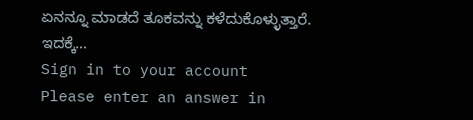ಏನನ್ನೂ ಮಾಡದೆ ತೂಕವನ್ನು ಕಳೆದುಕೊಳ್ಳುತ್ತಾರೆ. ಇದಕ್ಕೆ…
Sign in to your account
Please enter an answer in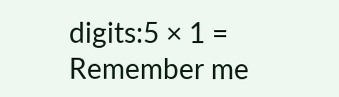digits:5 × 1 =
Remember me